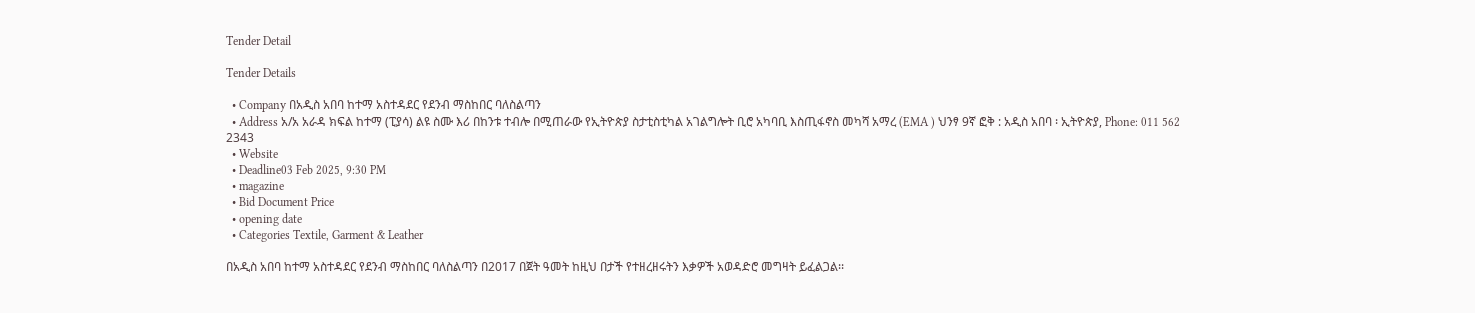Tender Detail

Tender Details

  • Company በአዲስ አበባ ከተማ አስተዳደር የደንብ ማስከበር ባለስልጣን
  • Address አ/አ አራዳ ክፍል ከተማ (ፒያሳ) ልዩ ስሙ እሪ በከንቱ ተብሎ በሚጠራው የኢትዮጵያ ስታቲስቲካል አገልግሎት ቢሮ አካባቢ እስጢፋኖስ መካሻ አማረ (EMA ) ህንፃ 9ኛ ፎቅ : አዲስ አበባ ፡ ኢትዮጵያ, Phone: 011 562 2343
  • Website
  • Deadline03 Feb 2025, 9:30 PM
  • magazine
  • Bid Document Price
  • opening date
  • Categories Textile, Garment & Leather

በአዲስ አበባ ከተማ አስተዳደር የደንብ ማስከበር ባለስልጣን በ2017 በጀት ዓመት ከዚህ በታች የተዘረዘሩትን እቃዎች አወዳድሮ መግዛት ይፈልጋል፡፡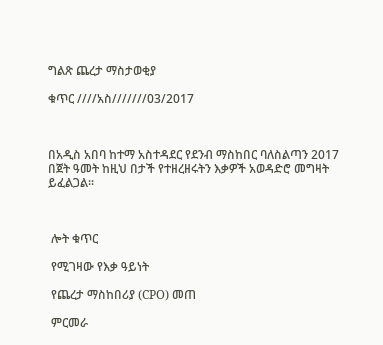ግልጽ ጨረታ ማስታወቂያ

ቁጥር ////አስ///////03/2017



በአዲስ አበባ ከተማ አስተዳደር የደንብ ማስከበር ባለስልጣን 2017 በጀት ዓመት ከዚህ በታች የተዘረዘሩትን እቃዎች አወዳድሮ መግዛት ይፈልጋል፡፡



 ሎት ቁጥር

 የሚገዛው የእቃ ዓይነት

 የጨረታ ማስከበሪያ (CPO) መጠ

 ምርመራ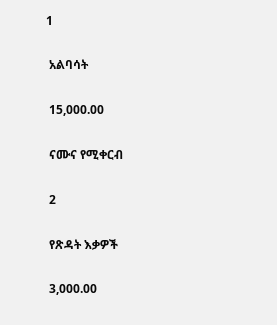1

 አልባሳት

 15,000.00

 ናሙና የሚቀርብ

 2

 የጽዳት እቃዎች

 3,000.00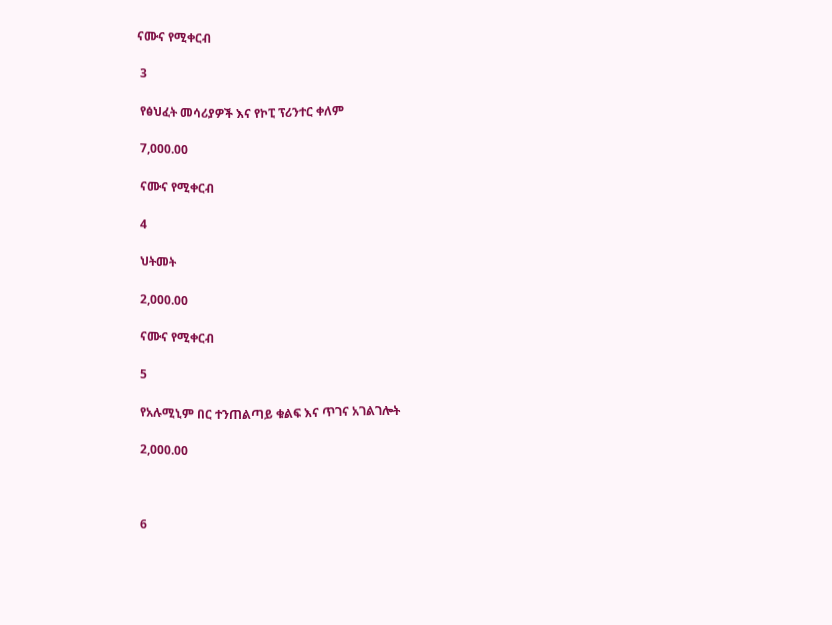ናሙና የሚቀርብ

 3

 የፅህፈት መሳሪያዎች እና የኮፒ ፕሪንተር ቀለም

 7,000.00

 ናሙና የሚቀርብ

 4

 ህትመት

 2,000.00

 ናሙና የሚቀርብ

 5

 የአሉሚኒም በር ተንጠልጣይ ቁልፍ እና ጥገና አገልገሎት

 2,000.00



 6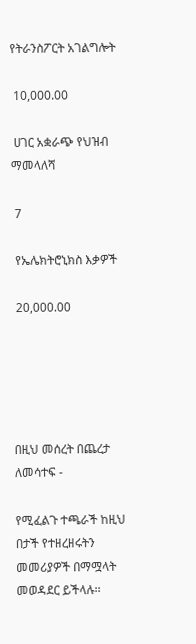የትራንስፖርት አገልግሎት

 10,000.00

 ሀገር አቋራጭ የህዝብ ማመላለሻ

 7

 የኤሌክትሮኒክስ እቃዎች

 20,000.00





በዚህ መሰረት በጨረታ ለመሳተፍ -

የሚፈልጉ ተጫራች ከዚህ በታች የተዘረዘሩትን መመሪያዎች በማሟላት መወዳደር ይችላሉ፡፡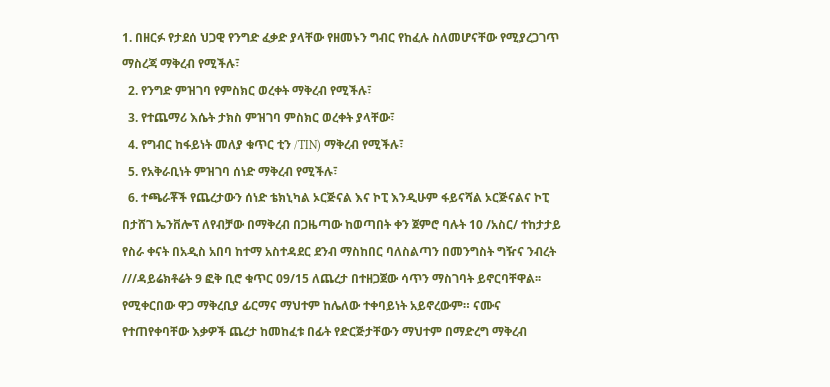1. በዘርፉ የታደሰ ህጋዊ የንግድ ፈቃድ ያላቸው የዘመኑን ግብር የከፈሉ ስለመሆናቸው የሚያረጋገጥ ማስረጃ ማቅረብ የሚችሉ፣
  2. የንግድ ምዝገባ የምስክር ወረቀት ማቅረብ የሚችሉ፣
  3. የተጨማሪ እሴት ታክስ ምዝገባ ምስክር ወረቀት ያላቸው፣
  4. የግብር ከፋይነት መለያ ቁጥር ቲን /TIN) ማቅረብ የሚችሉ፣
  5. የአቅራቢነት ምዝገባ ሰነድ ማቅረብ የሚችሉ፣
  6. ተጫራቾች የጨረታውን ሰነድ ቴክኒካል ኦርጅናል እና ኮፒ እንዲሁም ፋይናሻል ኦርጅናልና ኮፒ በታሸገ ኤንቨሎፕ ለየብቻው በማቅረብ በጋዜጣው ከወጣበት ቀን ጀምሮ ባሉት 10 /አስር/ ተከታታይ የስራ ቀናት በአዲስ አበባ ከተማ አስተዳደር ደንብ ማስከበር ባለስልጣን በመንግስት ግዥና ንብረት ///ዳይሬክቶሬት 9 ፎቅ ቢሮ ቁጥር 09/15 ለጨረታ በተዘጋጀው ሳጥን ማስገባት ይኖርባቸዋል፡፡ የሚቀርበው ዋጋ ማቅረቢያ ፊርማና ማህተም ከሌለው ተቀባይነት አይኖረውም። ናሙና የተጠየቀባቸው እቃዎች ጨረታ ከመከፈቱ በፊት የድርጅታቸውን ማህተም በማድረግ ማቅረብ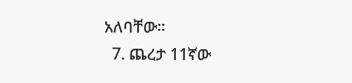አለባቸው፡፡
  7. ጨረታ 11ኛው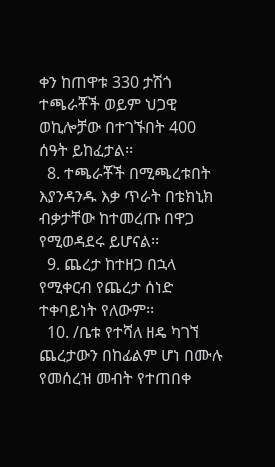ቀን ከጠዋቱ 330 ታሽጎ ተጫራቾች ወይም ህጋዊ ወኪሎቻው በተገኙበት 400 ሰዓት ይከፈታል፡፡
  8. ተጫራቾች በሚጫረቱበት እያንዳንዱ እቃ ጥራት በቴክኒክ ብቃታቸው ከተመረጡ በዋጋ የሚወዳደሩ ይሆናል፡፡
  9. ጨረታ ከተዘጋ በኋላ የሚቀርብ የጨረታ ሰነድ ተቀባይነት የለውም፡፡
  10. /ቤቱ የተሻለ ዘዴ ካገኘ ጨረታውን በከፊልም ሆነ በሙሉ የመሰረዝ መብት የተጠበቀ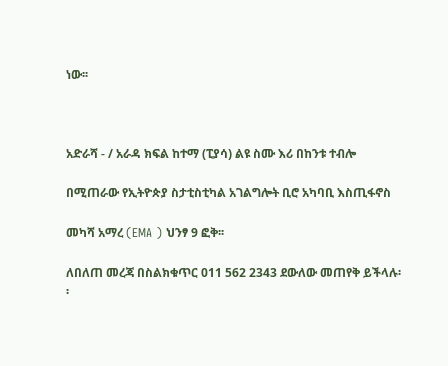ነው፡፡



አድራሻ - / አራዳ ክፍል ከተማ (ፒያሳ) ልዩ ስሙ እሪ በከንቱ ተብሎ

በሚጠራው የኢትዮጵያ ስታቲስቲካል አገልግሎት ቢሮ አካባቢ እስጢፋኖስ

መካሻ አማረ (EMA ) ህንፃ 9 ፎቅ፡፡

ለበለጠ መረጃ በስልክቁጥር 011 562 2343 ደውለው መጠየቅ ይችላሉ፡፡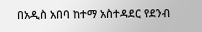በአዲስ አበባ ከተማ አስተዳደር የደንብ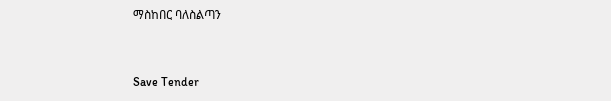ማስከበር ባለስልጣን



Save Tender